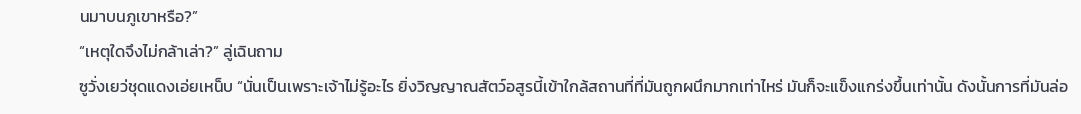นมาบนภูเขาหรือ?”
“เหตุใดจึงไม่กล้าเล่า?” ลู่เฉินถาม
ซูวั่งเยว่ชุดแดงเอ่ยเหน็บ “นั่นเป็นเพราะเจ้าไม่รู้อะไร ยิ่งวิญญาณสัตว์อสูรนี้เข้าใกล้สถานที่ที่มันถูกผนึกมากเท่าไหร่ มันก็จะแข็งแกร่งขึ้นเท่านั้น ดังนั้นการที่มันล่อ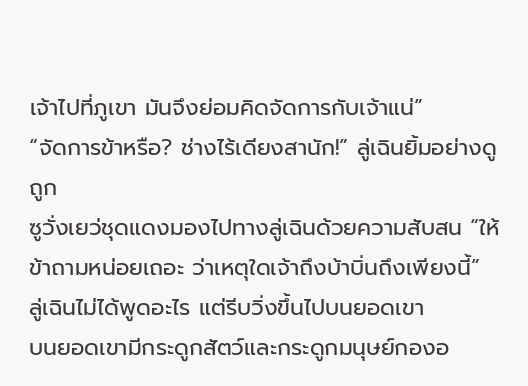เจ้าไปที่ภูเขา มันจึงย่อมคิดจัดการกับเจ้าแน่”
“จัดการข้าหรือ? ช่างไร้เดียงสานัก!” ลู่เฉินยิ้มอย่างดูถูก
ซูวั่งเยว่ชุดแดงมองไปทางลู่เฉินด้วยความสับสน “ให้ข้าถามหน่อยเถอะ ว่าเหตุใดเจ้าถึงบ้าบิ่นถึงเพียงนี้”
ลู่เฉินไม่ได้พูดอะไร แต่รีบวิ่งขึ้นไปบนยอดเขา
บนยอดเขามีกระดูกสัตว์และกระดูกมนุษย์กองอ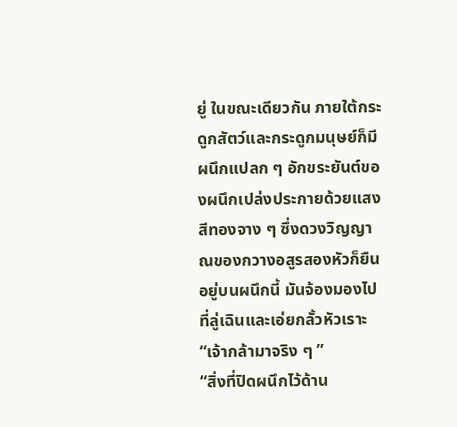ยู่ ในขณะเดียวกัน ภายใต้กระดูกสัตว์และกระดูกมนุษย์ก็มีผนึกแปลก ๆ อักขระยันต์ของผนึกเปล่งประกายด้วยแสงสีทองจาง ๆ ซึ่งดวงวิญญาณของกวางอสูรสองหัวก็ยืนอยู่บนผนึกนี้ มันจ้องมองไปที่ลู่เฉินและเอ่ยกลั้วหัวเราะ “เจ้ากล้ามาจริง ๆ ”
“สิ่งที่ปิดผนึกไว้ด้าน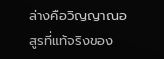ล่างคือวิญญาณอสูรที่แท้จริงของ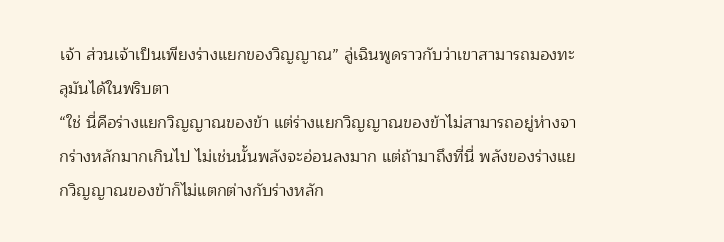เจ้า ส่วนเจ้าเป็นเพียงร่างแยกของวิญญาณ” ลู่เฉินพูดราวกับว่าเขาสามารถมองทะลุมันได้ในพริบตา
“ใช่ นี่คือร่างแยกวิญญาณของข้า แต่ร่างแยกวิญญาณของข้าไม่สามารถอยู่ห่างจากร่างหลักมากเกินไป ไม่เช่นนั้นพลังจะอ่อนลงมาก แต่ถ้ามาถึงที่นี่ พลังของร่างแยกวิญญาณของข้าก็ไม่แตกต่างกับร่างหลัก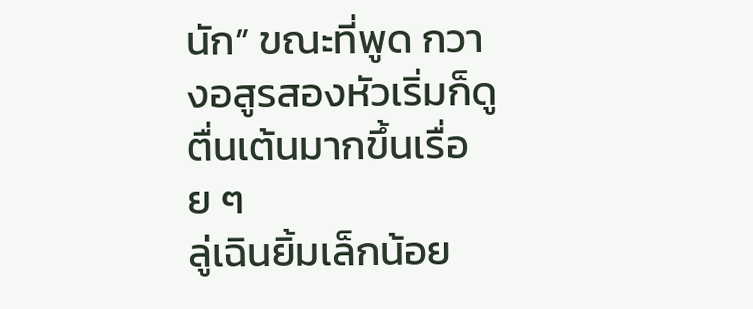นัก” ขณะที่พูด กวางอสูรสองหัวเริ่มก็ดูตื่นเต้นมากขึ้นเรื่อย ๆ
ลู่เฉินยิ้มเล็กน้อย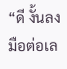“ดี งั้นลงมือต่อเล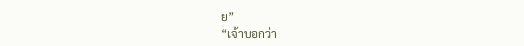ย”
“เจ้าบอกว่า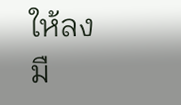ให้ลงมื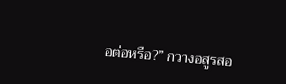อต่อหรือ?” กวางอสูรสอ